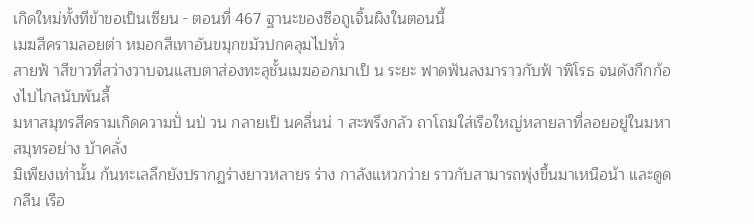เกิดใหม่ทั้งทีข้าขอเป็นเซียน - ตอนที่ 467 ฐานะของซือถูเจิ้นผิงในตอนนี้
เมฆสีครามลอยต่า หมอกสีเทาอันขมุกขมัวปกคลุมไปทั่ว
สายฟ้ าสีขาวที่สว่างวาบจนแสบตาส่องทะลุชั้นเมฆออกมาเป็ น ระยะ ฟาดฟันลงมาราวกับฟ้ าพิโรธ จนดังกึกก้องไปไกลนับพันลี้
มหาสมุทรสีครามเกิดความปั่ นป่ วน กลายเป็ นคลื่นน่ า สะพรึงกลัว ถาโถมใส่เรือใหญ่หลายลาที่ลอยอยู่ในมหาสมุทรอย่าง บ้าคลั่ง
มิเพียงเท่านั้น ก้นทะเลลึกยังปรากฏร่างยาวหลายร ร่าง กาลังแหวกว่าย ราวกับสามารถพุ่งขึ้นมาเหนือน้า และดูดกลืน เรือ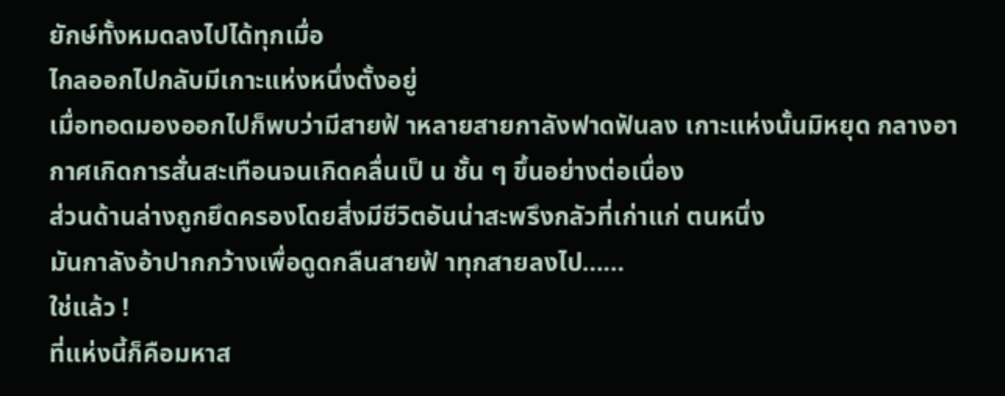ยักษ์ทั้งหมดลงไปได้ทุกเมื่อ
ไกลออกไปกลับมีเกาะแห่งหนึ่งตั้งอยู่
เมื่อทอดมองออกไปก็พบว่ามีสายฟ้ าหลายสายกาลังฟาดฟันลง เกาะแห่งนั้นมิหยุด กลางอากาศเกิดการสั่นสะเทือนจนเกิดคลื่นเป็ น ชั้น ๆ ขึ้นอย่างต่อเนื่อง
ส่วนด้านล่างถูกยึดครองโดยสิ่งมีชีวิตอันน่าสะพรึงกลัวที่เก่าแก่ ตนหนึ่ง
มันกาลังอ้าปากกว้างเพื่อดูดกลืนสายฟ้ าทุกสายลงไป……
ใช่แล้ว !
ที่แห่งนี้ก็คือมหาส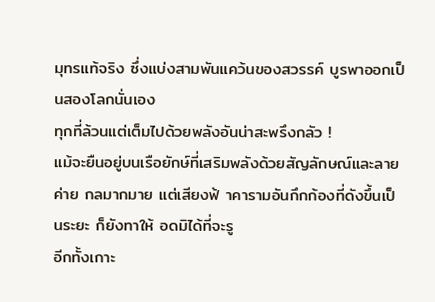มุทรแท้จริง ซึ่งแบ่งสามพันแคว้นของสวรรค์ บูรพาออกเป็ นสองโลกนั่นเอง
ทุกที่ล้วนแต่เต็มไปด้วยพลังอันน่าสะพรึงกลัว !
แม้จะยืนอยู่บนเรือยักษ์ที่เสริมพลังด้วยสัญลักษณ์และลายค่าย กลมากมาย แต่เสียงฟ้ าคารามอันกึกก้องที่ดังขึ้นเป็ นระยะ ก็ยังทาให้ อดมิได้ที่จะรู
อีกทั้งเกาะ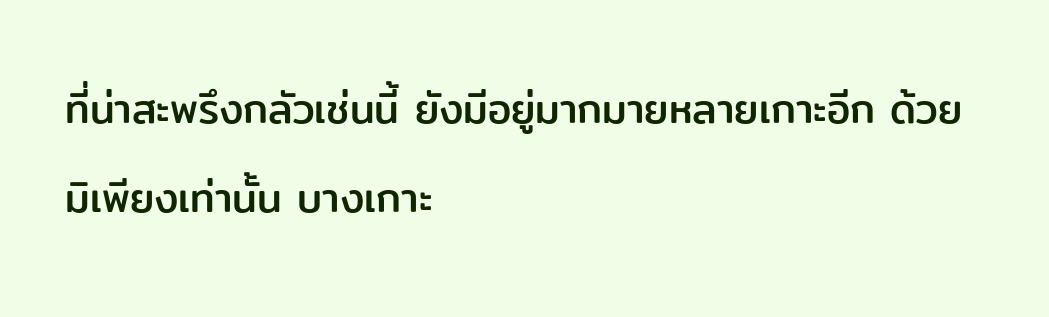ที่น่าสะพรึงกลัวเช่นนี้ ยังมีอยู่มากมายหลายเกาะอีก ด้วย
มิเพียงเท่านั้น บางเกาะ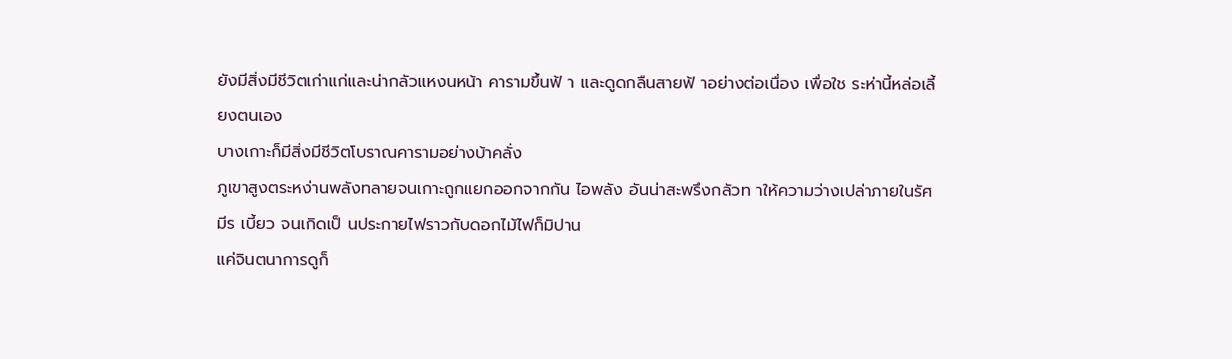ยังมีสิ่งมีชีวิตเก่าแก่และน่ากลัวแหงนหน้า คารามขึ้นฟ้ า และดูดกลืนสายฟ้ าอย่างต่อเนื่อง เพื่อใช ระห่านี้หล่อเลี้ยงตนเอง
บางเกาะก็มีสิ่งมีชีวิตโบราณคารามอย่างบ้าคลั่ง
ภูเขาสูงตระหง่านพลังทลายจนเกาะถูกแยกออกจากกัน ไอพลัง อันน่าสะพรึงกลัวท าให้ความว่างเปล่าภายในรัศมีร เบี้ยว จนเกิดเป็ นประกายไฟราวกับดอกไม้ไฟก็มิปาน
แค่จินตนาการดูก็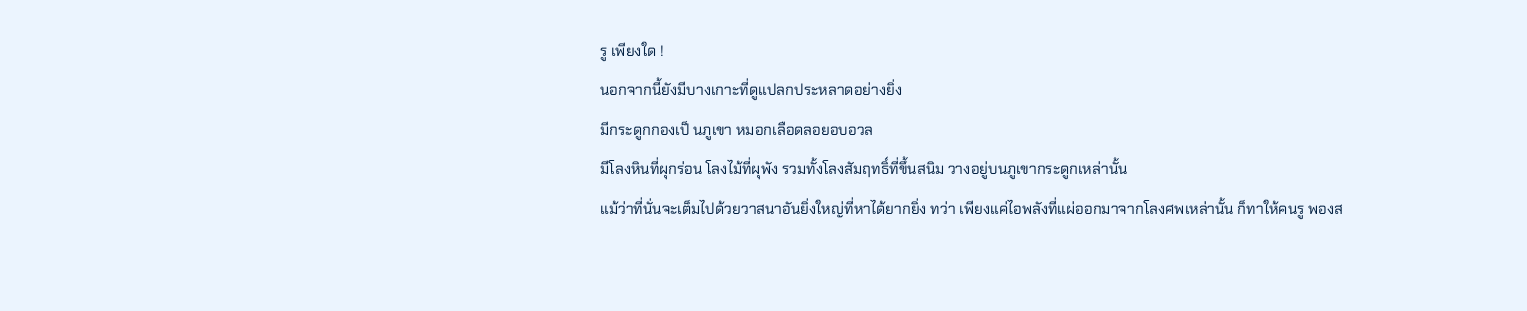รู เพียงใด !
นอกจากนี้ยังมีบางเกาะที่ดูแปลกประหลาดอย่างยิ่ง
มีกระดูกกองเป็ นภูเขา หมอกเลือดลอยอบอวล
มีโลงหินที่ผุกร่อน โลงไม้ที่ผุพัง รวมทั้งโลงสัมฤทธิ์ที่ขึ้นสนิม วางอยู่บนภูเขากระดูกเหล่านั้น
แม้ว่าที่นั่นจะเต็มไปด้วยวาสนาอันยิ่งใหญ่ที่หาได้ยากยิ่ง ทว่า เพียงแค่ไอพลังที่แผ่ออกมาจากโลงศพเหล่านั้น ก็ทาให้คนรู พองส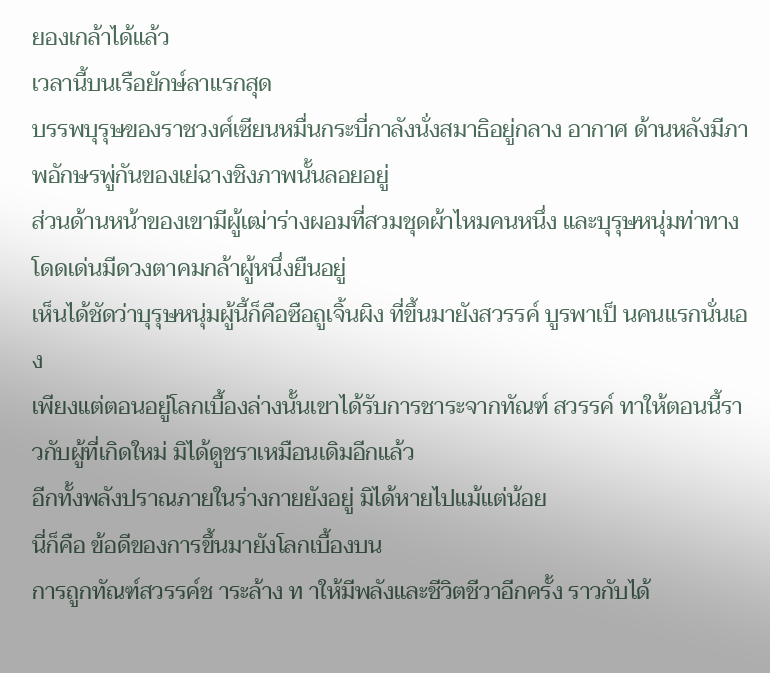ยองเกล้าได้แล้ว
เวลานี้บนเรือยักษ์ลาแรกสุด
บรรพบุรุษของราชวงศ์เซียนหมื่นกระบี่กาลังนั่งสมาธิอยู่กลาง อากาศ ด้านหลังมีภาพอักษรพู่กันของเย่ฉางชิงภาพนั้นลอยอยู่
ส่วนด้านหน้าของเขามีผู้เฒ่าร่างผอมที่สวมชุดผ้าไหมคนหนึ่ง และบุรุษหนุ่มท่าทางโดดเด่นมีดวงตาคมกล้าผู้หนึ่งยืนอยู่
เห็นได้ชัดว่าบุรุษหนุ่มผู้นี้ก็คือซือถูเจิ้นผิง ที่ขึ้นมายังสวรรค์ บูรพาเป็ นคนแรกนั่นเอง
เพียงแต่ตอนอยู่โลกเบื้องล่างนั้นเขาได้รับการชาระจากทัณฑ์ สวรรค์ ทาให้ตอนนี้ราวกับผู้ที่เกิดใหม่ มิได้ดูชราเหมือนเดิมอีกแล้ว
อีกทั้งพลังปราณภายในร่างกายยังอยู่ มิได้หายไปแม้แต่น้อย
นี่ก็คือ ข้อดีของการขึ้นมายังโลกเบื้องบน
การถูกทัณฑ์สวรรค์ช าระล้าง ท าให้มีพลังและชีวิตชีวาอีกครั้ง ราวกับได้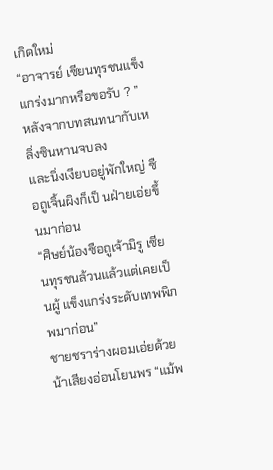เกิดใหม่
“อาจารย์ เซียนทุรชนแข็งแกร่งมากหรือขอรับ ? ”
หลังจากบทสนทนากับเหลิ่งซินหานจบลง
และนิ่งเงียบอยู่พักใหญ่ ซือถูเจิ้นผิงก็เป็ นฝ่ายเอ่ยขึ้นมาก่อน
“ศิษย์น้องซือถูเจ้ามิรู เซียนทุรชนล้วนแล้วแต่เคยเป็ นผู้ แข็งแกร่งระดับเทพพิภพมาก่อน”
ชายชราร่างผอมเอ่ยด้วยน้าเสียงอ่อนโยนพร “แม้พ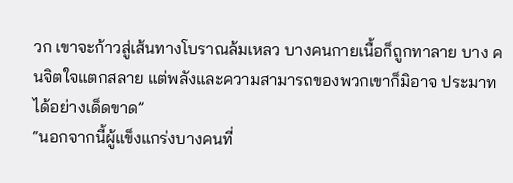วก เขาจะก้าวสู่เส้นทางโบราณล้มเหลว บางคนกายเนื้อก็ถูกทาลาย บาง คนจิตใจแตกสลาย แต่พลังและความสามารถของพวกเขาก็มิอาจ ประมาทได้อย่างเด็ดขาด”
“นอกจากนี้ผู้แข็งแกร่งบางคนที่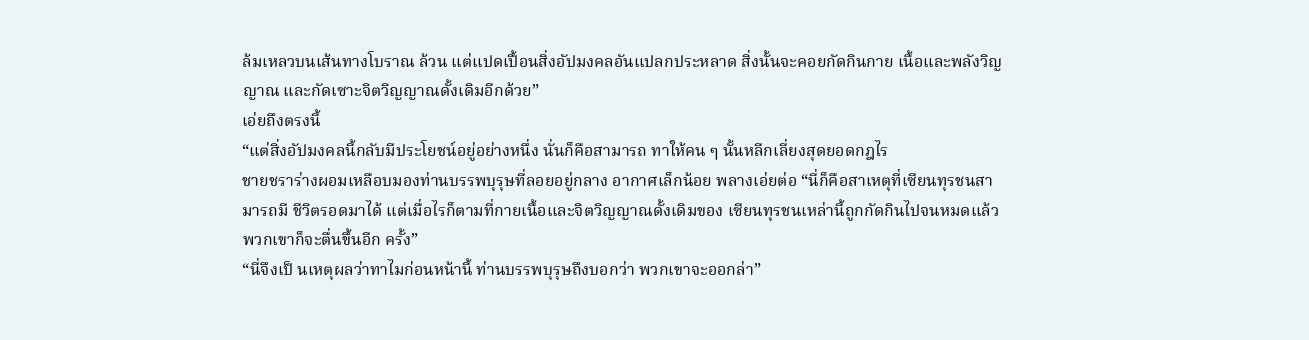ล้มเหลวบนเส้นทางโบราณ ล้วน แต่แปดเปื้อนสิ่งอัปมงคลอันแปลกประหลาด สิ่งนั้นจะคอยกัดกินกาย เนื้อและพลังวิญญาณ และกัดเซาะจิตวิญญาณดั้งเดิมอีกด้วย”
เอ่ยถึงตรงนี้
“แต่สิ่งอัปมงคลนี้กลับมีประโยชน์อยู่อย่างหนึ่ง นั่นก็คือสามารถ ทาให้คน ๆ นั้นหลีกเลี่ยงสุดยอดกฎไร
ชายชราร่างผอมเหลือบมองท่านบรรพบุรุษที่ลอยอยู่กลาง อากาศเล็กน้อย พลางเอ่ยต่อ “นี่ก็คือสาเหตุที่เซียนทุรชนสามารถมี ชีวิตรอดมาได้ แต่เมื่อไรก็ตามที่กายเนื้อและจิตวิญญาณดั้งเดิมของ เซียนทุรชนเหล่านี้ถูกกัดกินไปจนหมดแล้ว พวกเขาก็จะตื่นขึ้นอีก ครั้ง”
“นี่จึงเป็ นเหตุผลว่าทาไมก่อนหน้านี้ ท่านบรรพบุรุษถึงบอกว่า พวกเขาจะออกล่า”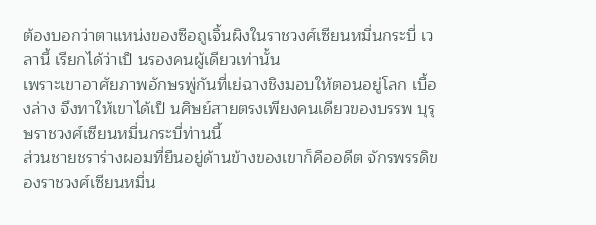ต้องบอกว่าตาแหน่งของซือถูเจิ้นผิงในราชวงศ์เซียนหมื่นกระบี่ เวลานี้ เรียกได้ว่าเป็ นรองคนผู้เดียวเท่านั้น
เพราะเขาอาศัยภาพอักษรพู่กันที่เย่ฉางชิงมอบให้ตอนอยู่โลก เบื้องล่าง จึงทาให้เขาได้เป็ นศิษย์สายตรงเพียงคนเดียวของบรรพ บุรุษราชวงศ์เซียนหมื่นกระบี่ท่านนี้
ส่วนชายชราร่างผอมที่ยืนอยู่ด้านข้างของเขาก็คืออดีต จักรพรรดิของราชวงศ์เซียนหมื่น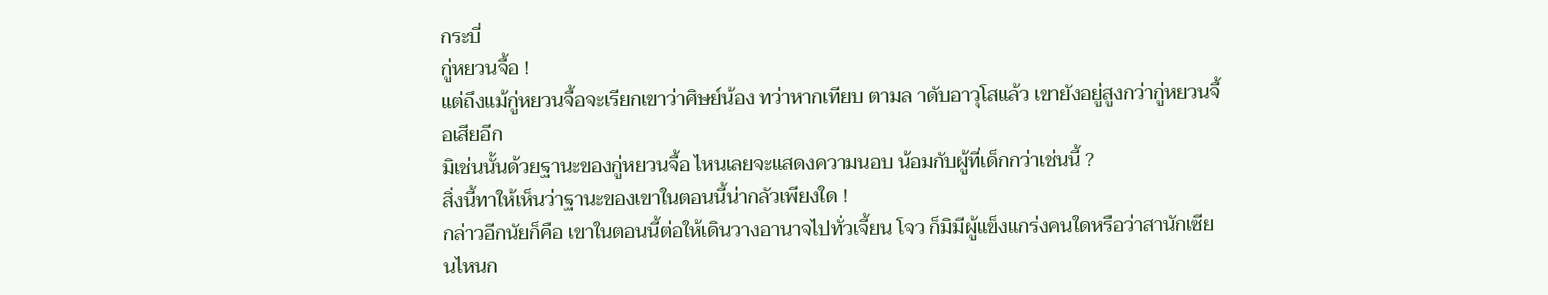กระบี่
กู่หยวนจื้อ !
แต่ถึงแม้กู่หยวนจื้อจะเรียกเขาว่าศิษย์น้อง ทว่าหากเทียบ ตามล าดับอาวุโสแล้ว เขายังอยู่สูงกว่ากู่หยวนจื้อเสียอีก
มิเช่นนั้นด้วยฐานะของกู่หยวนจื้อ ไหนเลยจะแสดงความนอบ น้อมกับผู้ที่เด็กกว่าเช่นนี้ ?
สิ่งนี้ทาให้เห็นว่าฐานะของเขาในตอนนี้น่ากลัวเพียงใด !
กล่าวอีกนัยก็คือ เขาในตอนนี้ต่อให้เดินวางอานาจไปทั่วเจี้ยน โจว ก็มิมีผู้แข็งแกร่งคนใดหรือว่าสานักเซียนไหนก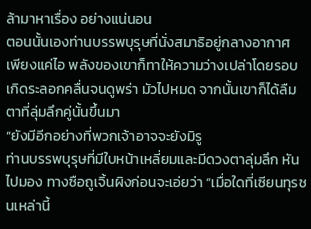ล้ามาหาเรื่อง อย่างแน่นอน
ตอนนั้นเองท่านบรรพบุรุษที่นั่งสมาธิอยู่กลางอากาศ เพียงแค่ไอ พลังของเขาก็ทาให้ความว่างเปล่าโดยรอบเกิดระลอกคลื่นจนดูพร่า มัวไปหมด จากนั้นเขาก็ได้ลืมตาที่ลุ่มลึกคู่นั้นขึ้นมา
“ยังมีอีกอย่างที่พวกเจ้าอาจจะยังมิรู
ท่านบรรพบุรุษที่มีใบหน้าเหลี่ยมและมีดวงตาลุ่มลึก หันไปมอง ทางซือถูเจิ้นผิงก่อนจะเอ่ยว่า “เมื่อใดที่เซียนทุรชนเหล่านี้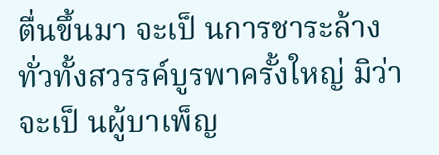ตื่นขึ้นมา จะเป็ นการชาระล้างทั่วทั้งสวรรค์บูรพาครั้งใหญ่ มิว่าจะเป็ นผู้บาเพ็ญ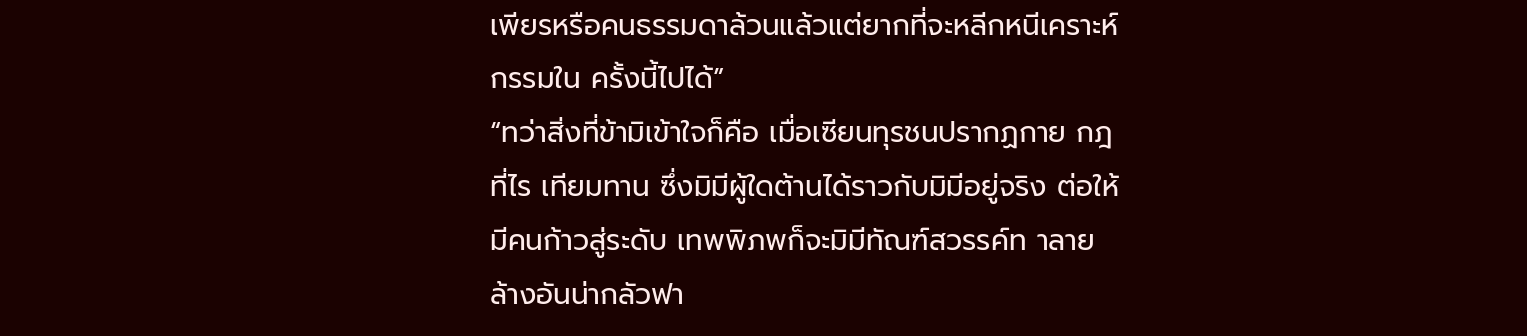เพียรหรือคนธรรมดาล้วนแล้วแต่ยากที่จะหลีกหนีเคราะห์กรรมใน ครั้งนี้ไปได้”
“ทว่าสิ่งที่ข้ามิเข้าใจก็คือ เมื่อเซียนทุรชนปรากฏกาย กฎที่ไร เทียมทาน ซึ่งมิมีผู้ใดต้านได้ราวกับมิมีอยู่จริง ต่อให้มีคนก้าวสู่ระดับ เทพพิภพก็จะมิมีทัณฑ์สวรรค์ท าลายล้างอันน่ากลัวฟา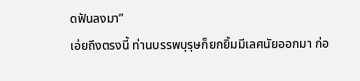ดฟันลงมา”
เอ่ยถึงตรงนี้ ท่านบรรพบุรุษก็ยกยิ้มมีเลศนัยออกมา ก่อ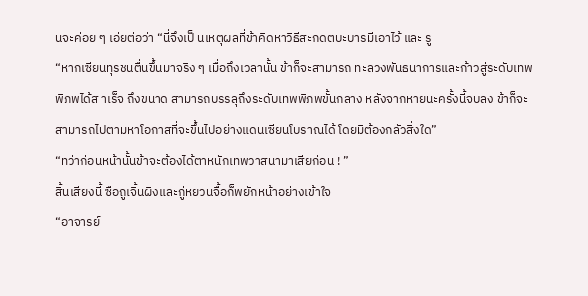นจะค่อย ๆ เอ่ยต่อว่า “นี่จึงเป็ นเหตุผลที่ข้าคิดหาวิธีสะกดตบะบารมีเอาไว้ และ รู
“หากเซียนทุรชนตื่นขึ้นมาจริง ๆ เมื่อถึงเวลานั้น ข้าก็จะสามารถ ทะลวงพันธนาการและก้าวสู่ระดับเทพพิภพได้ส าเร็จ ถึงขนาด สามารถบรรลุถึงระดับเทพพิภพขั้นกลาง หลังจากหายนะครั้งนี้จบลง ข้าก็จะสามารถไปตามหาโอกาสที่จะขึ้นไปอย่างแดนเซียนโบราณได้ โดยมิต้องกลัวสิ่งใด”
“ทว่าก่อนหน้านั้นข้าจะต้องได้ตาหนักเทพวาสนามาเสียก่อน ! ”
สิ้นเสียงนี้ ซือถูเจิ้นผิงและกู่หยวนจื้อก็พยักหน้าอย่างเข้าใจ
“อาจารย์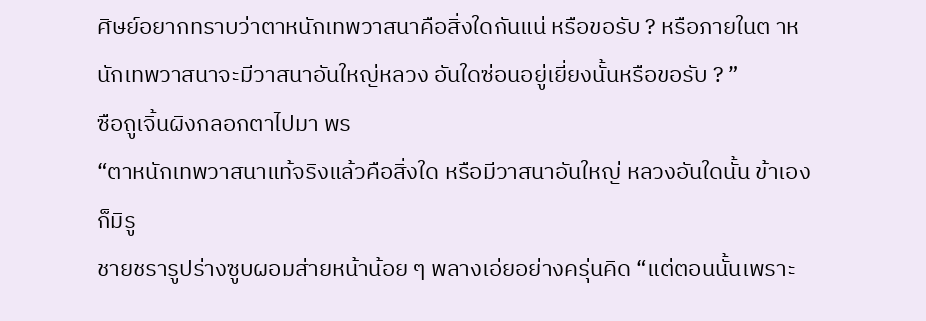ศิษย์อยากทราบว่าตาหนักเทพวาสนาคือสิ่งใดกันแน่ หรือขอรับ ? หรือภายในต าหนักเทพวาสนาจะมีวาสนาอันใหญ่หลวง อันใดซ่อนอยู่เยี่ยงนั้นหรือขอรับ ? ”
ซือถูเจิ้นผิงกลอกตาไปมา พร
“ตาหนักเทพวาสนาแท้จริงแล้วคือสิ่งใด หรือมีวาสนาอันใหญ่ หลวงอันใดนั้น ข้าเองก็มิรู
ชายชรารูปร่างซูบผอมส่ายหน้าน้อย ๆ พลางเอ่ยอย่างครุ่นคิด “แต่ตอนนั้นเพราะ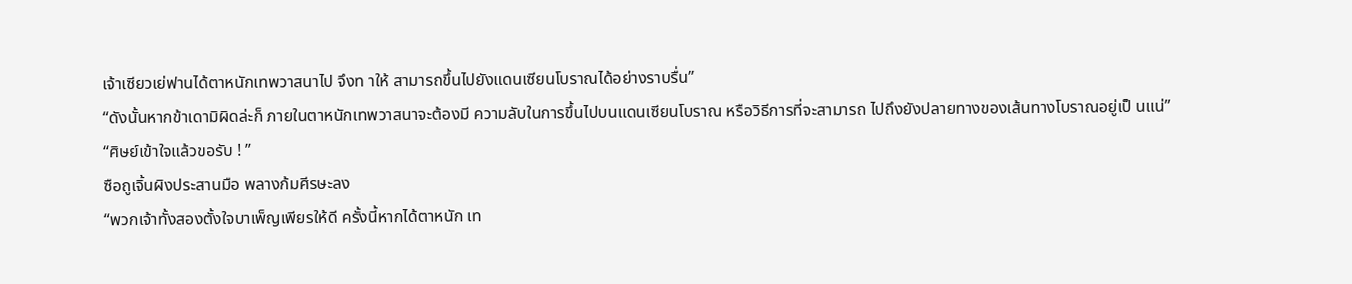เจ้าเซียวเย่ฟานได้ตาหนักเทพวาสนาไป จึงท าให้ สามารถขึ้นไปยังแดนเซียนโบราณได้อย่างราบรื่น”
“ดังนั้นหากข้าเดามิผิดล่ะก็ ภายในตาหนักเทพวาสนาจะต้องมี ความลับในการขึ้นไปบนแดนเซียนโบราณ หรือวิธีการที่จะสามารถ ไปถึงยังปลายทางของเส้นทางโบราณอยู่เป็ นแน่”
“ศิษย์เข้าใจแล้วขอรับ ! ”
ซือถูเจิ้นผิงประสานมือ พลางก้มศีรษะลง
“พวกเจ้าทั้งสองตั้งใจบาเพ็ญเพียรให้ดี ครั้งนี้หากได้ตาหนัก เท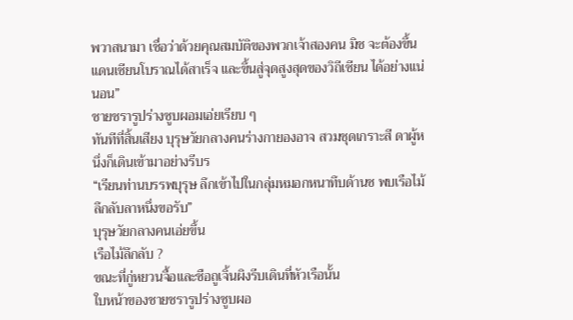พวาสนามา เชื่อว่าด้วยคุณสมบัติของพวกเจ้าสองคน มิช จะต้องขึ้นแดนเซียนโบราณได้สาเร็จ และขึ้นสู่จุดสูงสุดของวิถีเซียน ได้อย่างแน่นอน”
ชายชรารูปร่างซูบผอมเอ่ยเรียบ ๆ
ทันทีที่สิ้นเสียง บุรุษวัยกลางคนร่างกายองอาจ สวมชุดเกราะสี ดาผู้หนึ่งก็เดินเข้ามาอย่างรีบร
“เรียนท่านบรรพบุรุษ ลึกเข้าไปในกลุ่มหมอกหนาทึบด้านซ พบเรือไม้ลึกลับลาหนึ่งขอรับ”
บุรุษวัยกลางคนเอ่ยขึ้น
เรือไม้ลึกลับ ?
ขณะที่กู่หยวนจื้อและซือถูเจิ้นผิงรีบเดินที่หัวเรือนั้น
ใบหน้าของชายชรารูปร่างซูบผอ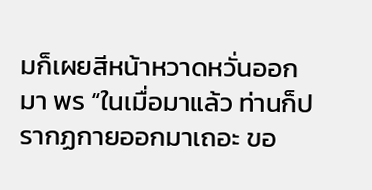มก็เผยสีหน้าหวาดหวั่นออกมา พร “ในเมื่อมาแล้ว ท่านก็ปรากฏกายออกมาเถอะ ขอ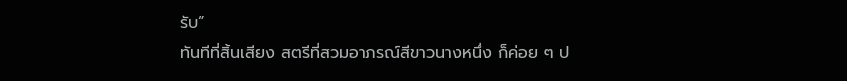รับ”
ทันทีที่สิ้นเสียง สตรีที่สวมอาภรณ์สีขาวนางหนึ่ง ก็ค่อย ๆ ป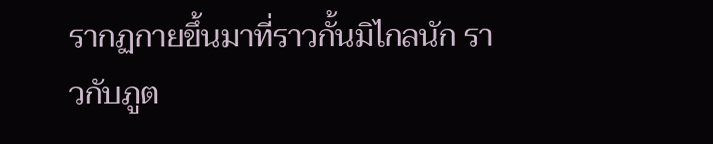รากฏกายขึ้นมาที่ราวกั้นมิไกลนัก ราวกับภูต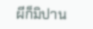ผีก็มิปาน